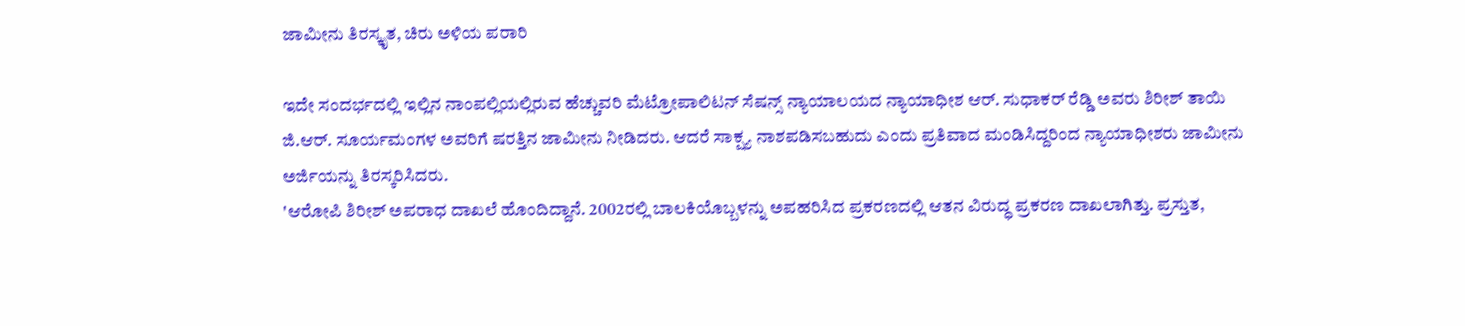ಜಾಮೀನು ತಿರಸ್ಕೃತ, ಚಿರು ಅಳಿಯ ಪರಾರಿ

ಇದೇ ಸಂದರ್ಭದಲ್ಲಿ ಇಲ್ಲಿನ ನಾಂಪಲ್ಲಿಯಲ್ಲಿರುವ ಹೆಚ್ಚುವರಿ ಮೆಟ್ರೋಪಾಲಿಟನ್ ಸೆಷನ್ಸ್ ನ್ಯಾಯಾಲಯದ ನ್ಯಾಯಾಧೀಶ ಆರ್. ಸುಧಾಕರ್ ರೆಡ್ಡಿ ಅವರು ಶಿರೀಶ್ ತಾಯಿ ಜಿ.ಆರ್. ಸೂರ್ಯಮಂಗಳ ಅವರಿಗೆ ಷರತ್ತಿನ ಜಾಮೀನು ನೀಡಿದರು. ಆದರೆ ಸಾಕ್ಷ್ಯ ನಾಶಪಡಿಸಬಹುದು ಎಂದು ಪ್ರತಿವಾದ ಮಂಡಿಸಿದ್ದರಿಂದ ನ್ಯಾಯಾಧೀಶರು ಜಾಮೀನು ಅರ್ಜಿಯನ್ನು ತಿರಸ್ಕರಿಸಿದರು.
'ಆರೋಪಿ ಶಿರೀಶ್ ಅಪರಾಧ ದಾಖಲೆ ಹೊಂದಿದ್ದಾನೆ. 2002ರಲ್ಲಿ ಬಾಲಕಿಯೊಬ್ಬಳನ್ನು ಅಪಹರಿಸಿದ ಪ್ರಕರಣದಲ್ಲಿ ಆತನ ವಿರುದ್ಧ ಪ್ರಕರಣ ದಾಖಲಾಗಿತ್ತು. ಪ್ರಸ್ತುತ,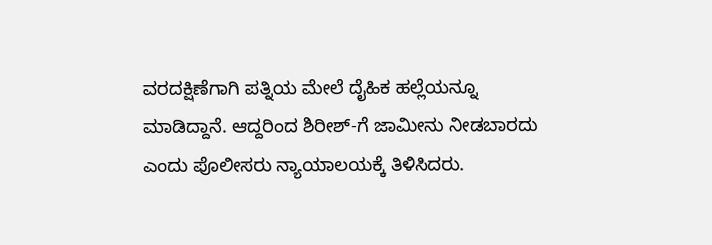ವರದಕ್ಷಿಣೆಗಾಗಿ ಪತ್ನಿಯ ಮೇಲೆ ದೈಹಿಕ ಹಲ್ಲೆಯನ್ನೂ ಮಾಡಿದ್ದಾನೆ. ಆದ್ದರಿಂದ ಶಿರೀಶ್-ಗೆ ಜಾಮೀನು ನೀಡಬಾರದು ಎಂದು ಪೊಲೀಸರು ನ್ಯಾಯಾಲಯಕ್ಕೆ ತಿಳಿಸಿದರು.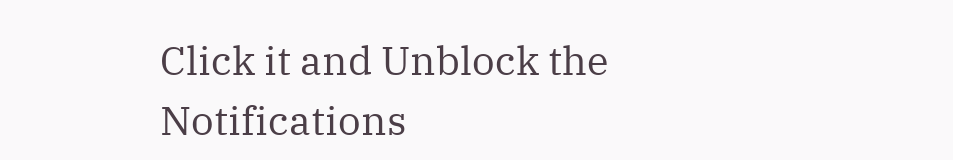Click it and Unblock the Notifications